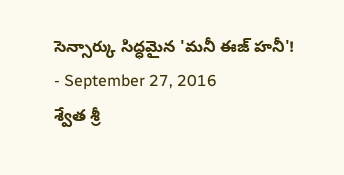సెన్సార్కు సిద్ధమైన 'మనీ ఈజ్ హనీ'!
- September 27, 2016
శ్వేత శ్రీ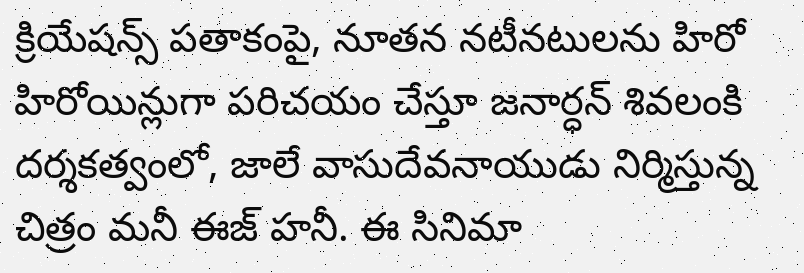క్రియేషన్స్ పతాకంపై, నూతన నటీనటులను హిరో హిరోయిన్లుగా పరిచయం చేస్తూ జనార్ధన్ శివలంకి దర్శకత్వంలో, జాలే వాసుదేవనాయుడు నిర్మిస్తున్న చిత్రం మనీ ఈజ్ హనీ. ఈ సినిమా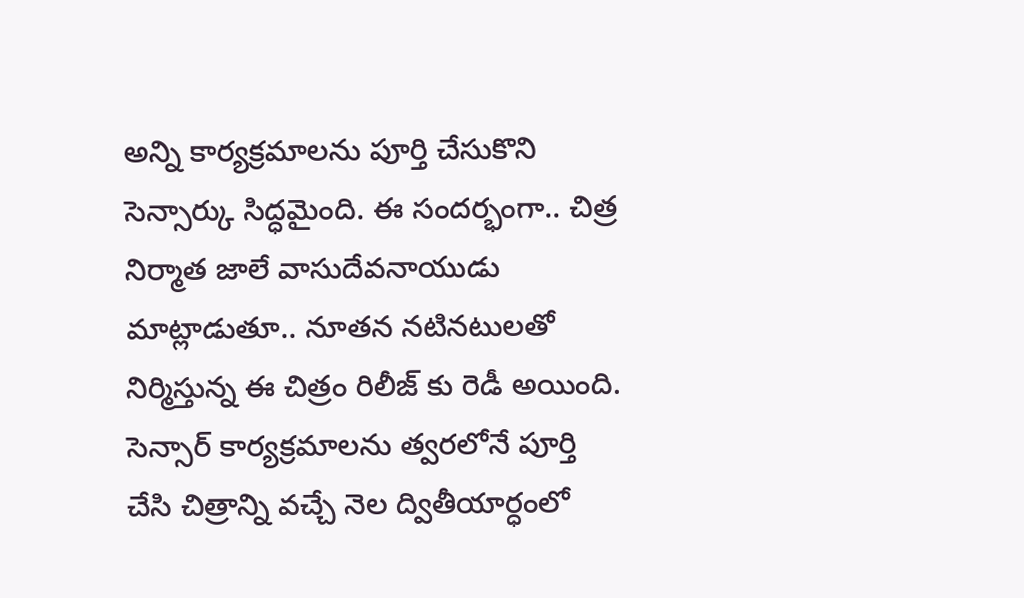అన్ని కార్యక్రమాలను పూర్తి చేసుకొని సెన్సార్కు సిద్ధమైంది. ఈ సందర్భంగా.. చిత్ర నిర్మాత జాలే వాసుదేవనాయుడు మాట్లాడుతూ.. నూతన నటినటులతో నిర్మిస్తున్న ఈ చిత్రం రిలీజ్ కు రెడీ అయింది. సెన్సార్ కార్యక్రమాలను త్వరలోనే పూర్తి చేసి చిత్రాన్ని వచ్చే నెల ద్వితీయార్ధంలో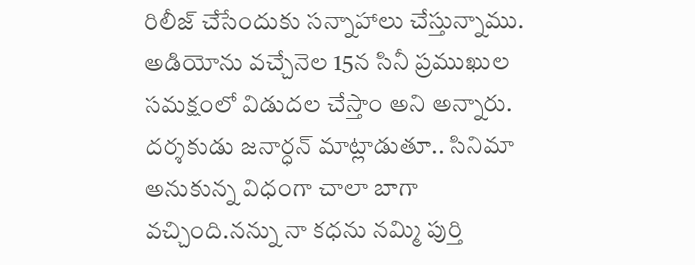రిలీజ్ చేసేందుకు సన్నాహాలు చేస్తున్నాము. అడియోను వచ్చేనెల 15న సినీ ప్రముఖుల సమక్షంలో విడుదల చేస్తాం అని అన్నారు. దర్శకుడు జనార్ధన్ మాట్లాడుతూ.. సినిమా అనుకున్న విధంగా చాలా బాగా వచ్చింది.నన్ను నా కధను నమ్మి పుర్తి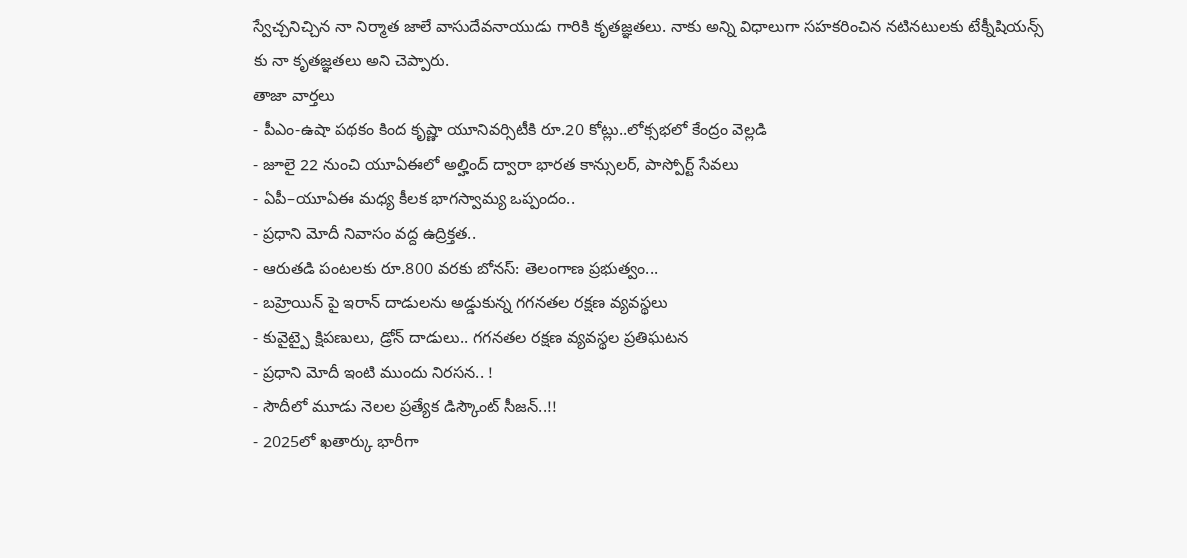స్వేచ్చనిచ్చిన నా నిర్మాత జాలే వాసుదేవనాయుడు గారికి కృతజ్ఞతలు. నాకు అన్ని విధాలుగా సహకరించిన నటినటులకు టేక్నీషియన్స్ కు నా కృతజ్ఞతలు అని చెప్పారు.
తాజా వార్తలు
- పీఎం-ఉషా పథకం కింద కృష్ణా యూనివర్సిటీకి రూ.20 కోట్లు..లోక్సభలో కేంద్రం వెల్లడి
- జూలై 22 నుంచి యూఏఈలో అల్హింద్ ద్వారా భారత కాన్సులర్, పాస్పోర్ట్ సేవలు
- ఏపీ–యూఏఈ మధ్య కీలక భాగస్వామ్య ఒప్పందం..
- ప్రధాని మోదీ నివాసం వద్ద ఉద్రిక్తత..
- ఆరుతడి పంటలకు రూ.800 వరకు బోనస్: తెలంగాణ ప్రభుత్వం...
- బహ్రెయిన్ పై ఇరాన్ దాడులను అడ్డుకున్న గగనతల రక్షణ వ్యవస్థలు
- కువైట్పై క్షిపణులు, డ్రోన్ దాడులు.. గగనతల రక్షణ వ్యవస్థల ప్రతిఘటన
- ప్రధాని మోదీ ఇంటి ముందు నిరసన.. !
- సౌదీలో మూడు నెలల ప్రత్యేక డిస్కౌంట్ సీజన్..!!
- 2025లో ఖతార్కు భారీగా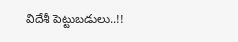విదేశీ పెట్టుబడులు..!!